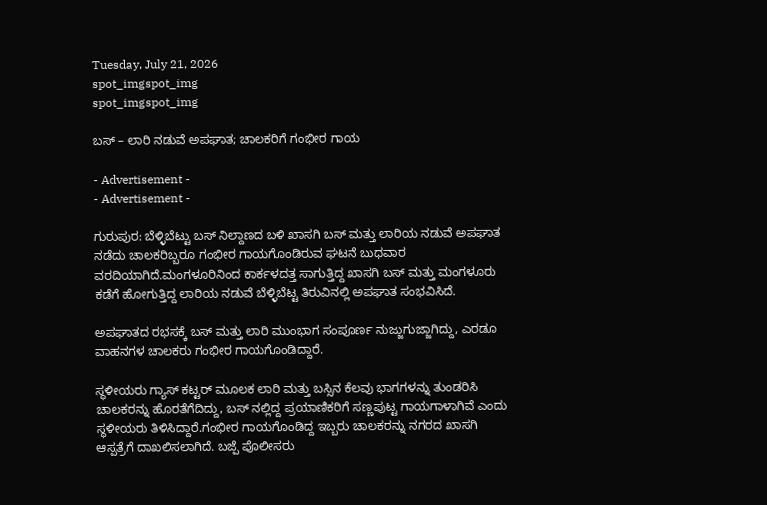Tuesday, July 21, 2026
spot_imgspot_img
spot_imgspot_img

ಬಸ್ – ಲಾರಿ ನಡುವೆ ಅಪಘಾತ; ಚಾಲಕರಿಗೆ ಗಂಭೀರ ಗಾಯ

- Advertisement -
- Advertisement -

ಗುರುಪುರ: ಬೆಳ್ಳಿಬೆಟ್ಟು ಬಸ್ ನಿಲ್ದಾಣದ ಬಳಿ ಖಾಸಗಿ ಬಸ್ ಮತ್ತು ಲಾರಿಯ ನಡುವೆ ಅಪಘಾತ ನಡೆದು ಚಾಲಕರಿಬ್ಬರೂ ಗಂಭೀರ ಗಾಯಗೊಂಡಿರುವ ಘಟನೆ ಬುಧವಾರ ವರದಿಯಾಗಿದೆ.ಮಂಗಳೂರಿನಿಂದ ಕಾರ್ಕಳದತ್ತ ಸಾಗುತ್ತಿದ್ದ ಖಾಸಗಿ ಬಸ್ ಮತ್ತು ಮಂಗಳೂರು ಕಡೆಗೆ ಹೋಗುತ್ತಿದ್ದ ಲಾರಿಯ ನಡುವೆ ಬೆಳ್ಳಿಬೆಟ್ಟ ತಿರುವಿನಲ್ಲಿ ಅಪಘಾತ ಸಂಭವಿಸಿದೆ.

ಅಪಘಾತದ ರಭಸಕ್ಕೆ ಬಸ್ ಮತ್ತು ಲಾರಿ ಮುಂಭಾಗ ಸಂಪೂರ್ಣ ನುಜ್ಜುಗುಜ್ಜಾಗಿದ್ದು, ಎರಡೂ ವಾಹನಗಳ ಚಾಲಕರು ಗಂಭೀರ ಗಾಯಗೊಂಡಿದ್ದಾರೆ.

ಸ್ಥಳೀಯರು ಗ್ಯಾಸ್ ಕಟ್ಟರ್ ಮೂಲಕ ಲಾರಿ ಮತ್ತು ಬಸ್ಸಿನ ಕೆಲವು ಭಾಗಗಳನ್ನು ತುಂಡರಿಸಿ ಚಾಲಕರನ್ನು ಹೊರತೆಗೆದಿದ್ದು, ಬಸ್ ನಲ್ಲಿದ್ದ ಪ್ರಯಾಣಿಕರಿಗೆ ಸಣ್ಣಪುಟ್ಟ ಗಾಯಗಾಳಾಗಿವೆ ಎಂದು ಸ್ಥಳೀಯರು ತಿಳಿಸಿದ್ದಾರೆ.ಗಂಭೀರ ಗಾಯಗೊಂಡಿದ್ದ ಇಬ್ಬರು ಚಾಲಕರನ್ನು ನಗರದ ಖಾಸಗಿ ಆಸ್ಪತ್ರೆಗೆ ದಾಖಲಿಸಲಾಗಿದೆ. ಬಜ್ಪೆ ಪೊಲೀಸರು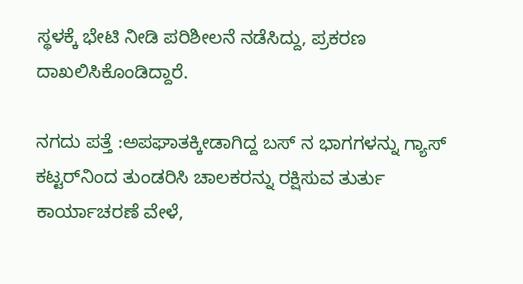ಸ್ಥಳಕ್ಕೆ ಭೇಟಿ ನೀಡಿ ಪರಿಶೀಲನೆ ನಡೆಸಿದ್ದು, ಪ್ರಕರಣ ದಾಖಲಿಸಿಕೊಂಡಿದ್ದಾರೆ.

ನಗದು ಪತ್ತೆ :ಅಪಘಾತಕ್ಕೀಡಾಗಿದ್ದ ಬಸ್ ನ ಭಾಗಗಳನ್ನು ಗ್ಯಾಸ್ ಕಟ್ಟರ್‌ನಿಂದ ತುಂಡರಿಸಿ ಚಾಲಕರನ್ನು ರಕ್ಷಿಸುವ ತುರ್ತು ಕಾರ್ಯಾಚರಣೆ ವೇಳೆ,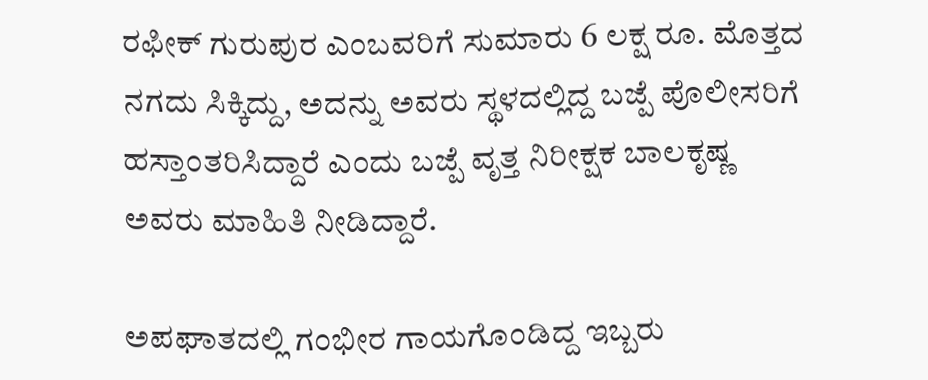ರಫೀಕ್ ಗುರುಪುರ ಎಂಬವರಿಗೆ ಸುಮಾರು 6 ಲಕ್ಷ ರೂ. ಮೊತ್ತದ ನಗದು ಸಿಕ್ಕಿದ್ದು, ಅದನ್ನು ಅವರು ಸ್ಥಳದಲ್ಲಿದ್ದ ಬಜ್ಪೆ ಪೊಲೀಸರಿಗೆ ಹಸ್ತಾಂತರಿಸಿದ್ದಾರೆ ಎಂದು ಬಜ್ಪೆ ವೃತ್ತ ನಿರೀಕ್ಷಕ ಬಾಲಕೃಷ್ಣ ಅವರು ಮಾಹಿತಿ ನೀಡಿದ್ದಾರೆ.

ಅಪಘಾತದಲ್ಲಿ ಗಂಭೀರ ಗಾಯಗೊಂಡಿದ್ದ ಇಬ್ಬರು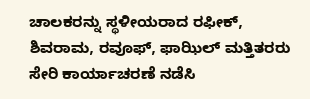ಚಾಲಕರ‌ನ್ನು ಸ್ಥಳೀಯರಾದ ರಫೀಕ್, ಶಿವರಾಮ, ರವೂಫ್, ಫಾಝಿಲ್ ಮತ್ತಿತರರು ಸೇರಿ ಕಾರ್ಯಾಚರಣೆ ನಡೆಸಿ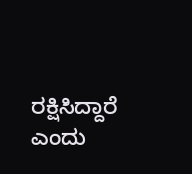ರಕ್ಷಿಸಿದ್ದಾರೆ ಎಂದು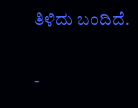ತಿಳಿದು ಬಂದಿದೆ.

-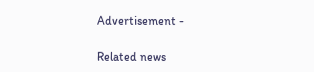Advertisement -

Related news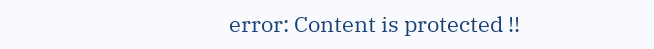error: Content is protected !!